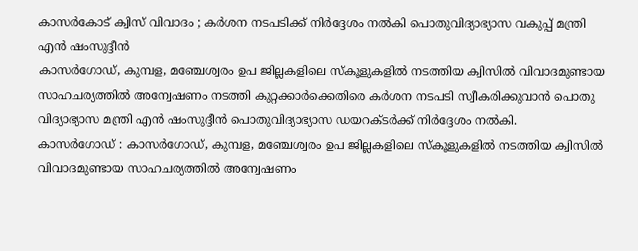കാസർകോട് ക്വിസ് വിവാദം ; കർശന നടപടിക്ക് നിർദ്ദേശം നൽകി പൊതുവിദ്യാഭ്യാസ വകുപ്പ് മന്ത്രി എൻ ഷംസുദ്ദീൻ
കാസർഗോഡ്, കുമ്പള, മഞ്ചേശ്വരം ഉപ ജില്ലകളിലെ സ്കൂളുകളിൽ നടത്തിയ ക്വിസിൽ വിവാദമുണ്ടായ സാഹചര്യത്തിൽ അന്വേഷണം നടത്തി കുറ്റക്കാർക്കെതിരെ കർശന നടപടി സ്വീകരിക്കുവാൻ പൊതു വിദ്യാഭ്യാസ മന്ത്രി എൻ ഷംസുദ്ദീൻ പൊതുവിദ്യാഭ്യാസ ഡയറക്ടർക്ക് നിർദ്ദേശം നൽകി.
കാസർഗോഡ് : കാസർഗോഡ്, കുമ്പള, മഞ്ചേശ്വരം ഉപ ജില്ലകളിലെ സ്കൂളുകളിൽ നടത്തിയ ക്വിസിൽ വിവാദമുണ്ടായ സാഹചര്യത്തിൽ അന്വേഷണം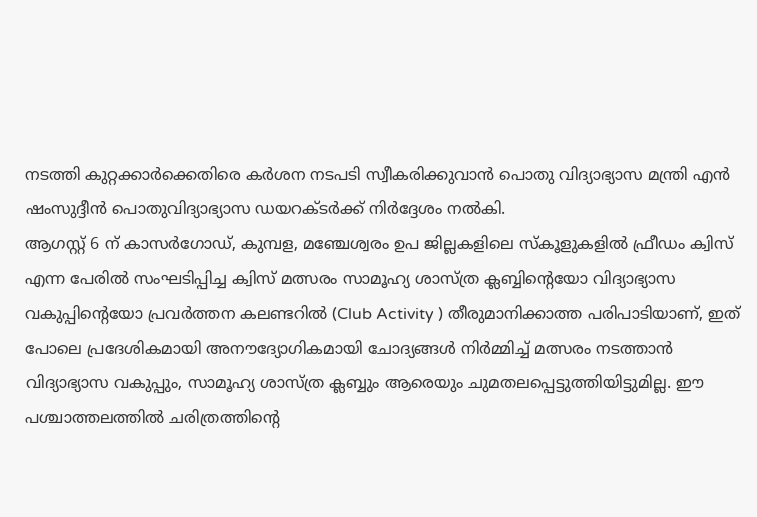നടത്തി കുറ്റക്കാർക്കെതിരെ കർശന നടപടി സ്വീകരിക്കുവാൻ പൊതു വിദ്യാഭ്യാസ മന്ത്രി എൻ ഷംസുദ്ദീൻ പൊതുവിദ്യാഭ്യാസ ഡയറക്ടർക്ക് നിർദ്ദേശം നൽകി.
ആഗസ്റ്റ് 6 ന് കാസർഗോഡ്, കുമ്പള, മഞ്ചേശ്വരം ഉപ ജില്ലകളിലെ സ്കൂളുകളിൽ ഫ്രീഡം ക്വിസ് എന്ന പേരിൽ സംഘടിപ്പിച്ച ക്വിസ് മത്സരം സാമൂഹ്യ ശാസ്ത്ര ക്ലബ്ബിൻ്റെയോ വിദ്യാഭ്യാസ വകുപ്പിൻ്റെയോ പ്രവർത്തന കലണ്ടറിൽ (Club Activity ) തീരുമാനിക്കാത്ത പരിപാടിയാണ്, ഇത് പോലെ പ്രദേശികമായി അനൗദ്യോഗികമായി ചോദ്യങ്ങൾ നിർമ്മിച്ച് മത്സരം നടത്താൻ വിദ്യാഭ്യാസ വകുപ്പും, സാമൂഹ്യ ശാസ്ത്ര ക്ലബ്ബും ആരെയും ചുമതലപ്പെട്ടുത്തിയിട്ടുമില്ല. ഈ പശ്ചാത്തലത്തിൽ ചരിത്രത്തിന്റെ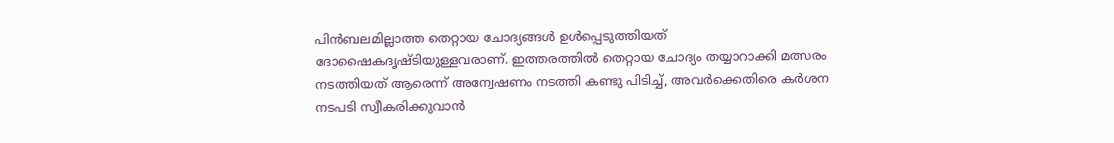പിൻബലമില്ലാത്ത തെറ്റായ ചോദ്യങ്ങൾ ഉൾപ്പെടുത്തിയത് ദോഷൈകദൃഷ്ടിയുള്ളവരാണ്. ഇത്തരത്തിൽ തെറ്റായ ചോദ്യം തയ്യാറാക്കി മത്സരം നടത്തിയത് ആരെന്ന് അന്വേഷണം നടത്തി കണ്ടു പിടിച്ച്, അവർക്കെതിരെ കർശന നടപടി സ്വീകരിക്കുവാൻ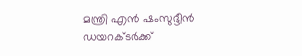മന്ത്രി എൻ ഷംസുദ്ദീൻ ഡയറക്ടർക്ക്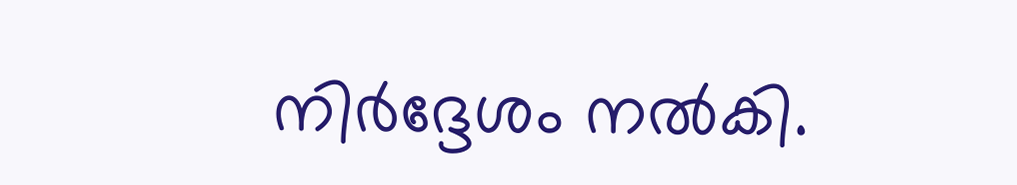നിർദ്ദേശം നൽകി.